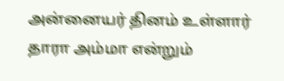அன்னையர் தினம் உள்ளார் தாரா அம்மா என்றும்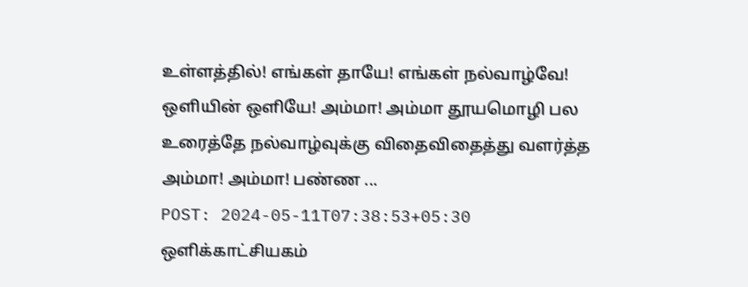உள்ளத்தில்! எங்கள் தாயே! எங்கள் நல்வாழ்வே! ஒளியின் ஒளியே! அம்மா! அம்மா தூயமொழி பல உரைத்தே நல்வாழ்வுக்கு விதைவிதைத்து வளர்த்த அம்மா! அம்மா! பண்ண ...
POST: 2024-05-11T07:38:53+05:30
ஒளிக்காட்சியகம்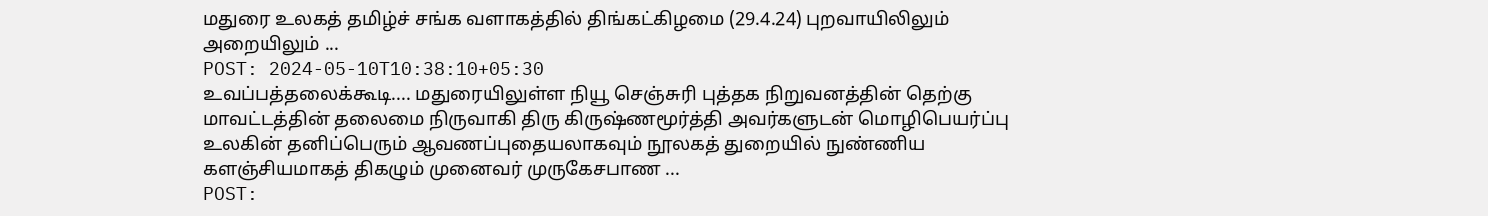மதுரை உலகத் தமிழ்ச் சங்க வளாகத்தில் திங்கட்கிழமை (29.4.24) புறவாயிலிலும் அறையிலும் ...
POST: 2024-05-10T10:38:10+05:30
உவப்பத்தலைக்கூடி.... மதுரையிலுள்ள நியூ செஞ்சுரி புத்தக நிறுவனத்தின் தெற்கு மாவட்டத்தின் தலைமை நிருவாகி திரு கிருஷ்ணமூர்த்தி அவர்களுடன் மொழிபெயர்ப்பு உலகின் தனிப்பெரும் ஆவணப்புதையலாகவும் நூலகத் துறையில் நுண்ணிய களஞ்சியமாகத் திகழும் முனைவர் முருகேசபாண ...
POST: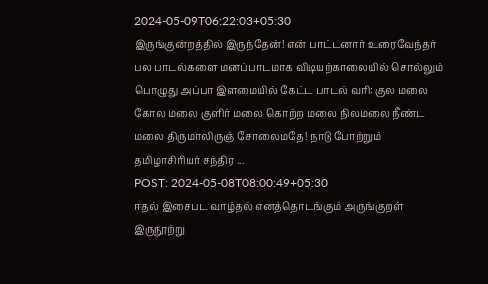2024-05-09T06:22:03+05:30
இருங்குன்றத்தில் இருந்தேன்! என் பாட்டனார் உரைவேந்தர் பல பாடல்களை மனப்பாடமாக விடியற்காலையில் சொல்லும் பொழுது அப்பா இளமையில் கேட்ட பாடல் வரி: குல மலை கோல மலை குளிர் மலை கொற்ற மலை நிலமலை நீண்ட மலை திருமாலிருஞ் சோலைமதே! நாடு போற்றும் தமிழாசிரியர் சந்திர ...
POST: 2024-05-08T08:00:49+05:30
ஈதல் இசைபட வாழ்தல் எனத்தொடங்கும் அருங்குறள் இருநூற்று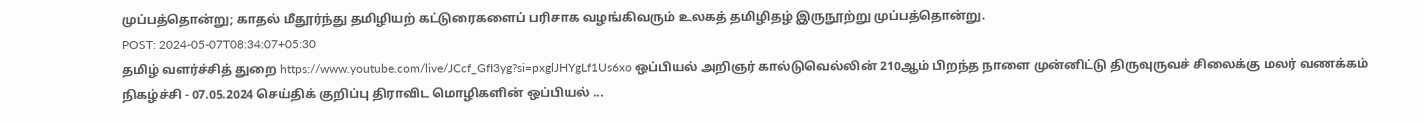முப்பத்தொன்று; காதல் மீதூர்ந்து தமிழியற் கட்டுரைகளைப் பரிசாக வழங்கிவரும் உலகத் தமிழிதழ் இருநூற்று முப்பத்தொன்று.
POST: 2024-05-07T08:34:07+05:30
தமிழ் வளர்ச்சித் துறை https://www.youtube.com/live/JCcf_GfI3yg?si=pxglJHYgLf1Us6xo ஒப்பியல் அறிஞர் கால்டுவெல்லின் 210ஆம் பிறந்த நாளை முன்னிட்டு திருவுருவச் சிலைக்கு மலர் வணக்கம் நிகழ்ச்சி - 07.05.2024 செய்திக் குறிப்பு திராவிட மொழிகளின் ஒப்பியல் ...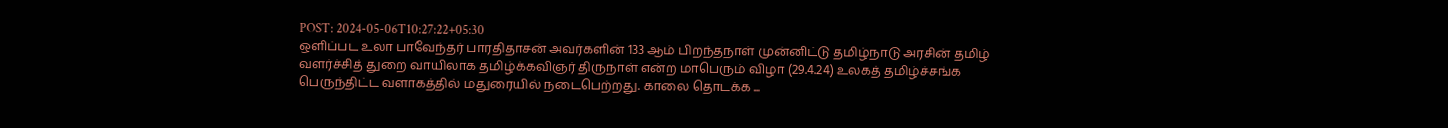POST: 2024-05-06T10:27:22+05:30
ஒளிப்பட உலா பாவேந்தர் பாரதிதாசன் அவர்களின் 133 ஆம் பிறந்தநாள் முன்னிட்டு தமிழ்நாடு அரசின் தமிழ் வளர்ச்சித் துறை வாயிலாக தமிழ்க்கவிஞர் திருநாள் என்ற மாபெரும் விழா (29.4.24) உலகத் தமிழ்ச்சங்க பெருந்திட்ட வளாகத்தில் மதுரையில் நடைபெற்றது. காலை தொடக்க ...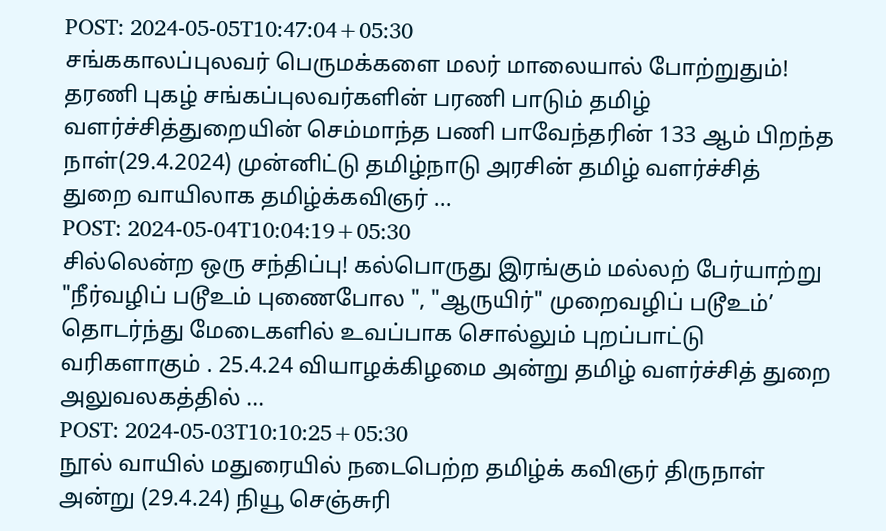POST: 2024-05-05T10:47:04+05:30
சங்ககாலப்புலவர் பெருமக்களை மலர் மாலையால் போற்றுதும்! தரணி புகழ் சங்கப்புலவர்களின் பரணி பாடும் தமிழ் வளர்ச்சித்துறையின் செம்மாந்த பணி பாவேந்தரின் 133 ஆம் பிறந்த நாள்(29.4.2024) முன்னிட்டு தமிழ்நாடு அரசின் தமிழ் வளர்ச்சித் துறை வாயிலாக தமிழ்க்கவிஞர் ...
POST: 2024-05-04T10:04:19+05:30
சில்லென்ற ஒரு சந்திப்பு! கல்பொருது இரங்கும் மல்லற் பேர்யாற்று "நீர்வழிப் படூஉம் புணைபோல ", "ஆருயிர்" முறைவழிப் படூஉம்’ தொடர்ந்து மேடைகளில் உவப்பாக சொல்லும் புறப்பாட்டு வரிகளாகும் . 25.4.24 வியாழக்கிழமை அன்று தமிழ் வளர்ச்சித் துறை அலுவலகத்தில் ...
POST: 2024-05-03T10:10:25+05:30
நூல் வாயில் மதுரையில் நடைபெற்ற தமிழ்க் கவிஞர் திருநாள் அன்று (29.4.24) நியூ செஞ்சுரி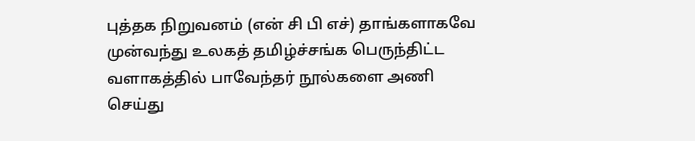புத்தக நிறுவனம் (என் சி பி எச்) தாங்களாகவே முன்வந்து உலகத் தமிழ்ச்சங்க பெருந்திட்ட வளாகத்தில் பாவேந்தர் நூல்களை அணி செய்து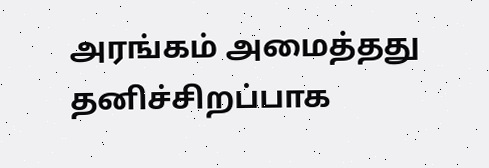அரங்கம் அமைத்தது தனிச்சிறப்பாக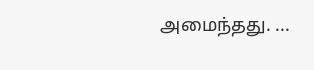அமைந்தது. ...